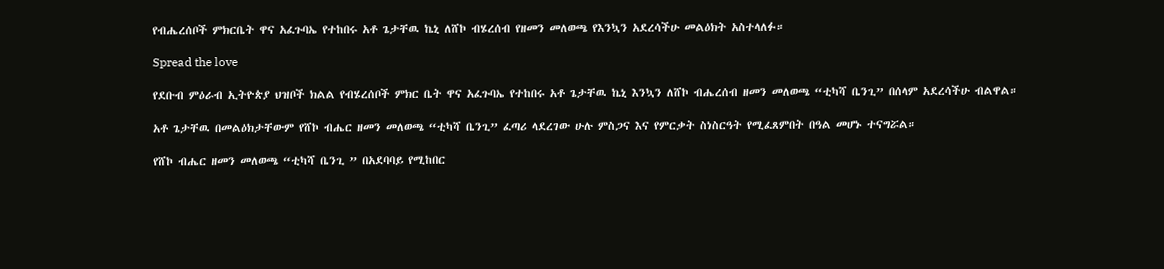የብሔረሰቦች ምክርቤት ዋና አፈጉባኤ የተከበሩ አቶ ጌታቸዉ ኬኒ ለሸኮ ብሄረሰብ የዘመን መለወጫ የእንኳን አደረሳችሁ መልዕክት አስተላለፉ።

Spread the love

የደቡብ ምዕራብ ኢትዮጵያ ህዝቦች ክልል የብሄረሰቦች ምክር ቤት ዋና አፈጉባኤ የተከበሩ አቶ ጌታቸዉ ኬኒ እንኳን ለሸኮ ብሔረሰብ ዘመን መለወጫ “ቲካሻ ቤንጊ” በሰላም አደረሳችሁ ብልዋል።

አቶ ጌታቸዉ በመልዕክታቸውም የሸኮ ብሔር ዘመን መለወጫ “ቲካሻ ቤንጊ” ፈጣሪ ላደረገው ሁሉ ምስጋና እና የምርቃት ስነስርዓት የሚፈጸምበት በዓል መሆኑ ተናግሯል።

የሸኮ ብሔር ዘመን መለወጫ “ቲካሻ ቤንጊ ” በአደባባይ የሚከበር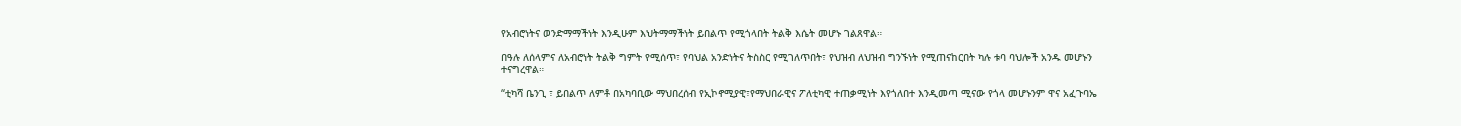የአብሮነትና ወንድማማችነት እንዲሁም እህትማማችነት ይበልጥ የሚጎላበት ትልቅ እሴት መሆኑ ገልጸዋል።

በዓሉ ለሰላምና ለአብሮነት ትልቅ ግምት የሚሰጥ፣ የባህል አንድነትና ትስስር የሚገለጥበት፣ የህዝብ ለህዝብ ግንኙነት የሚጠናከርበት ካሉ ቱባ ባህሎች አንዱ መሆኑን ተናግረዋል።

“ቲካሻ ቤንጊ ፣ ይበልጥ ለምቶ በአካባቢው ማህበረሰብ የኢኮኖሚያዊ፣የማህበራዊና ፖለቲካዊ ተጠቃሚነት እየጎለበተ እንዲመጣ ሚናው የጎላ መሆኑንም ዋና አፈጉባኤ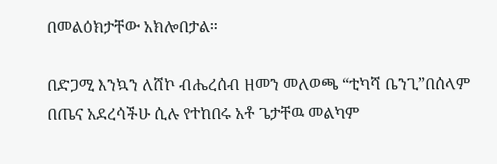በመልዕክታቸው አክሎበታል።

በድጋሚ እንኳን ለሸኮ ብሔረሰብ ዘመን መለወጫ “ቲካሻ ቤንጊ”በሰላም በጤና አደረሳችሁ ሲሉ የተከበሩ አቶ ጌታቸዉ መልካም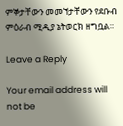ምኞታቸውን መመኘታቸውን የደቡብ ምዕራብ ሚዲያ ኔትወርክ ዘግቧል።

Leave a Reply

Your email address will not be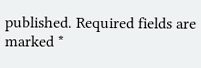published. Required fields are marked *